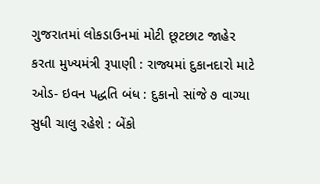ગુજરાતમાં લોકડાઉનમાં મોટી છૂટછાટ જાહેર કરતા મુખ્યમંત્રી રૂપાણી : રાજ્યમાં દુકાનદારો માટે ઓડ- ઇવન પદ્ધતિ બંધ : દુકાનો સાંજે ૭ વાગ્યા સુધી ચાલુ રહેશે : બેંકો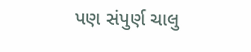પણ સંપુર્ણ ચાલુ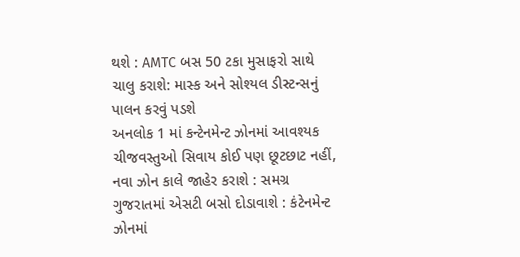થશે : AMTC બસ 50 ટકા મુસાફરો સાથે ચાલુ કરાશે: માસ્ક અને સોશ્યલ ડીસ્ટન્સનું પાલન કરવું પડશે
અનલોક 1 માં કન્ટેનમેન્ટ ઝોનમાં આવશ્યક ચીજવસ્તુઓ સિવાય કોઈ પણ છૂટછાટ નહીં, નવા ઝોન કાલે જાહેર કરાશે : સમગ્ર ગુજરાતમાં એસટી બસો દોડાવાશે : કંટેનમેન્ટ ઝોનમાં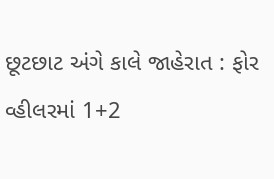છૂટછાટ અંગે કાલે જાહેરાત : ફોર વ્હીલરમાં 1+2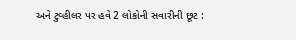અને ટુવ્હીલર પર હવે 2 લોકોની સવારીની છૂટ :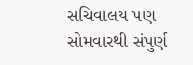સચિવાલય પણ સોમવારથી સંપુર્ણ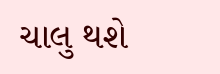ચાલુ થશે